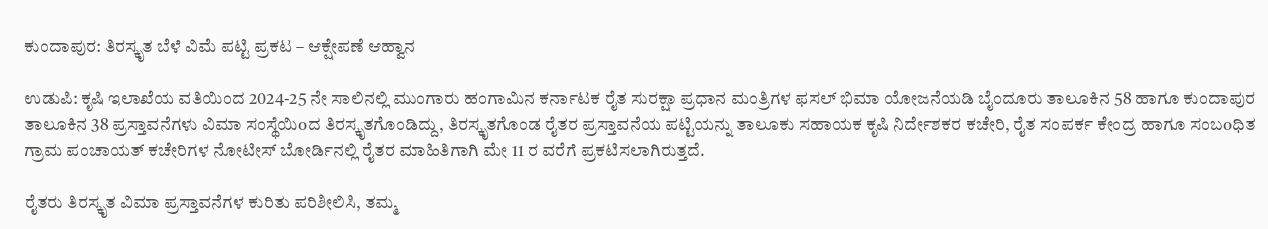ಕುಂದಾಪುರ: ತಿರಸ್ಕೃತ ಬೆಳೆ ವಿಮೆ ಪಟ್ಟಿ ಪ್ರಕಟ – ಆಕ್ಷೇಪಣೆ ಆಹ್ವಾನ

ಉಡುಪಿ: ಕೃಷಿ ಇಲಾಖೆಯ ವತಿಯಿಂದ 2024-25 ನೇ ಸಾಲಿನಲ್ಲಿ ಮುಂಗಾರು ಹಂಗಾಮಿನ ಕರ್ನಾಟಕ ರೈತ ಸುರಕ್ಷಾ ಪ್ರಧಾನ ಮಂತ್ರಿಗಳ ಫಸಲ್ ಭಿಮಾ ಯೋಜನೆಯಡಿ ಬೈಂದೂರು ತಾಲೂಕಿನ 58 ಹಾಗೂ ಕುಂದಾಪುರ ತಾಲೂಕಿನ 38 ಪ್ರಸ್ತಾವನೆಗಳು ವಿಮಾ ಸಂಸ್ಥೆಯಿoದ ತಿರಸ್ಕೃತಗೊಂಡಿದ್ದು, ತಿರಸ್ಕೃತಗೊಂಡ ರೈತರ ಪ್ರಸ್ತಾವನೆಯ ಪಟ್ಟಿಯನ್ನು ತಾಲೂಕು ಸಹಾಯಕ ಕೃಷಿ ನಿರ್ದೇಶಕರ ಕಚೇರಿ, ರೈತ ಸಂಪರ್ಕ ಕೇಂದ್ರ ಹಾಗೂ ಸಂಬoಧಿತ ಗ್ರಾಮ ಪಂಚಾಯತ್ ಕಚೇರಿಗಳ ನೋಟೀಸ್ ಬೋರ್ಡಿನಲ್ಲಿ ರೈತರ ಮಾಹಿತಿಗಾಗಿ ಮೇ 11 ರ ವರೆಗೆ ಪ್ರಕಟಿಸಲಾಗಿರುತ್ತದೆ.

ರೈತರು ತಿರಸ್ಕೃತ ವಿಮಾ ಪ್ರಸ್ತಾವನೆಗಳ ಕುರಿತು ಪರಿಶೀಲಿಸಿ, ತಮ್ಮ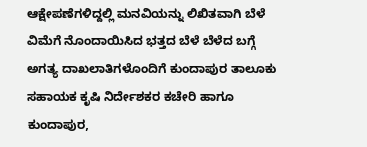ಆಕ್ಷೇಪಣೆಗಳಿದ್ದಲ್ಲಿ ಮನವಿಯನ್ನು ಲಿಖಿತವಾಗಿ ಬೆಳೆ ವಿಮೆಗೆ ನೊಂದಾಯಿಸಿದ ಭತ್ತದ ಬೆಳೆ ಬೆಳೆದ ಬಗ್ಗೆ ಅಗತ್ಯ ದಾಖಲಾತಿಗಳೊಂದಿಗೆ ಕುಂದಾಪುರ ತಾಲೂಕು ಸಹಾಯಕ ಕೃಷಿ ನಿರ್ದೇಶಕರ ಕಚೇರಿ ಹಾಗೂ ಕುಂದಾಪುರ,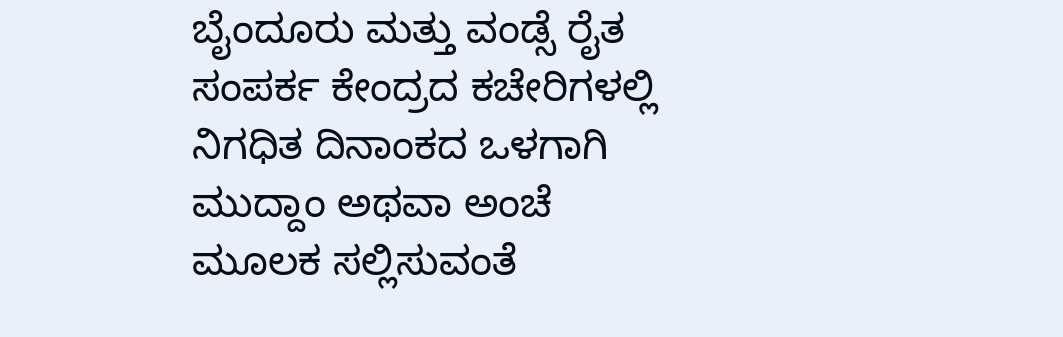ಬೈಂದೂರು ಮತ್ತು ವಂಡ್ಸೆ ರೈತ ಸಂಪರ್ಕ ಕೇಂದ್ರದ ಕಚೇರಿಗಳಲ್ಲಿ ನಿಗಧಿತ ದಿನಾಂಕದ ಒಳಗಾಗಿ ಮುದ್ದಾಂ ಅಥವಾ ಅಂಚೆ ಮೂಲಕ ಸಲ್ಲಿಸುವಂತೆ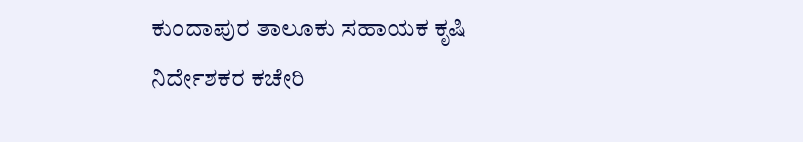ಕುಂದಾಪುರ ತಾಲೂಕು ಸಹಾಯಕ ಕೃಷಿ ನಿರ್ದೇಶಕರ ಕಚೇರಿ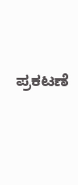ಪ್ರಕಟಣೆ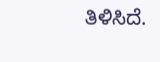ತಿಳಿಸಿದೆ.